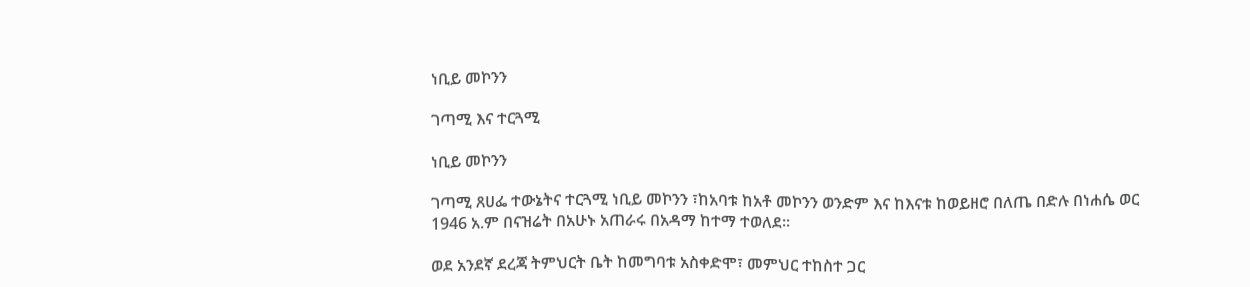ነቢይ መኮንን

ገጣሚ እና ተርጓሚ

ነቢይ መኮንን

ገጣሚ ጸሀፌ ተውኔትና ተርጓሚ ነቢይ መኮንን ፣ከአባቱ ከአቶ መኮንን ወንድም እና ከእናቱ ከወይዘሮ በለጤ በድሉ በነሐሴ ወር 1946 አ.ም በናዝሬት በአሁኑ አጠራሩ በአዳማ ከተማ ተወለደ፡፡

ወደ አንደኛ ደረጃ ትምህርት ቤት ከመግባቱ አስቀድሞ፣ መምህር ተከስተ ጋር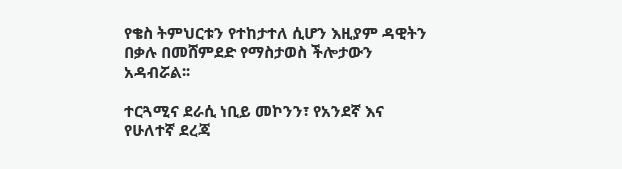የቄስ ትምህርቱን የተከታተለ ሲሆን እዚያም ዳዊትን በቃሉ በመሸምደድ የማስታወስ ችሎታውን አዳብሯል፡፡

ተርጓሚና ደራሲ ነቢይ መኮንን፣ የአንደኛ እና የሁለተኛ ደረጃ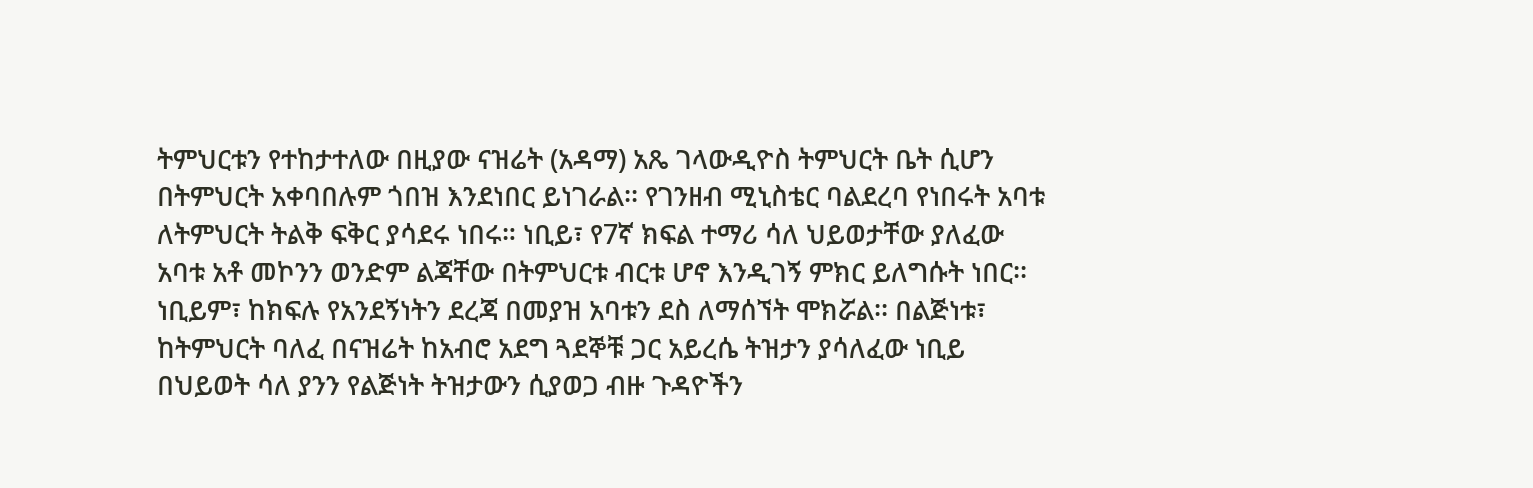ትምህርቱን የተከታተለው በዚያው ናዝሬት (አዳማ) አጼ ገላውዲዮስ ትምህርት ቤት ሲሆን በትምህርት አቀባበሉም ጎበዝ እንደነበር ይነገራል፡፡ የገንዘብ ሚኒስቴር ባልደረባ የነበሩት አባቱ ለትምህርት ትልቅ ፍቅር ያሳደሩ ነበሩ። ነቢይ፣ የ7ኛ ክፍል ተማሪ ሳለ ህይወታቸው ያለፈው አባቱ አቶ መኮንን ወንድም ልጃቸው በትምህርቱ ብርቱ ሆኖ እንዲገኝ ምክር ይለግሱት ነበር፡፡ ነቢይም፣ ከክፍሉ የአንደኝነትን ደረጃ በመያዝ አባቱን ደስ ለማሰኘት ሞክሯል፡፡ በልጅነቱ፣ ከትምህርት ባለፈ በናዝሬት ከአብሮ አደግ ጓደኞቹ ጋር አይረሴ ትዝታን ያሳለፈው ነቢይ በህይወት ሳለ ያንን የልጅነት ትዝታውን ሲያወጋ ብዙ ጉዳዮችን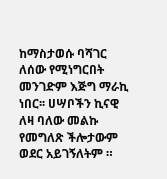ከማስታወሱ ባሻገር ለሰው የሚነግርበት መንገድም እጅግ ማራኪ ነበር፡፡ ሀሣቦችን ኪናዊ ለዛ ባለው መልኩ የመግለጽ ችሎታውም ወደር አይገኝለትም ።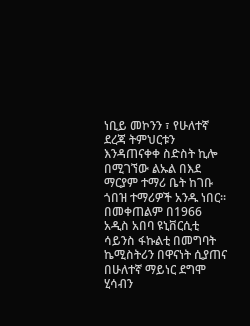ነቢይ መኮንን ፣ የሁለተኛ ደረጃ ትምህርቱን እንዳጠናቀቀ ስድስት ኪሎ በሚገኘው ልኡል በእደ ማርያም ተማሪ ቤት ከገቡ ጎበዝ ተማሪዎች አንዱ ነበር፡፡ በመቀጠልም በ1966 አዲስ አበባ ዩኒቨርሲቲ ሳይንስ ፋኩልቲ በመግባት ኬሚስትሪን በዋናነት ሲያጠና በሁለተኛ ማይነር ደግሞ ሂሳብን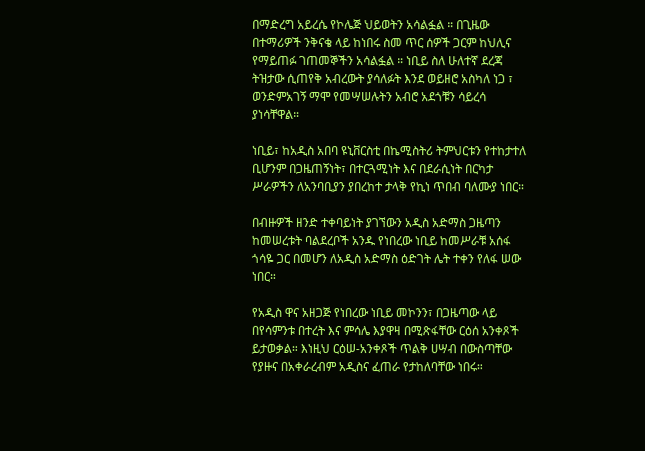በማድረግ አይረሴ የኮሌጅ ህይወትን አሳልፏል ። በጊዜው በተማሪዎች ንቅናቄ ላይ ከነበሩ ስመ ጥር ሰዎች ጋርም ከህሊና የማይጠፉ ገጠመኞችን አሳልፏል ። ነቢይ ስለ ሁለተኛ ደረጃ ትዝታው ሲጠየቅ አብረውት ያሳለፉት እንደ ወይዘሮ አስካለ ነጋ ፣ ወንድምአገኝ ማሞ የመሣሠሉትን አብሮ አደጎቹን ሳይረሳ ያነሳቸዋል።

ነቢይ፣ ከአዲስ አበባ ዩኒቨርስቲ በኬሚስትሪ ትምህርቱን የተከታተለ ቢሆንም በጋዜጠኝነት፣ በተርጓሚነት እና በደራሲነት በርካታ ሥራዎችን ለአንባቢያን ያበረከተ ታላቅ የኪነ ጥበብ ባለሙያ ነበር።

በብዙዎች ዘንድ ተቀባይነት ያገኘውን አዲስ አድማስ ጋዜጣን ከመሠረቱት ባልደረቦች አንዱ የነበረው ነቢይ ከመሥራቹ አሰፋ ጎሳዬ ጋር በመሆን ለአዲስ አድማስ ዕድገት ሌት ተቀን የለፋ ሠው ነበር።

የአዲስ ዋና አዘጋጅ የነበረው ነቢይ መኮንን፣ በጋዜጣው ላይ በየሳምንቱ በተረት እና ምሳሌ እያዋዛ በሚጽፋቸው ርዕሰ አንቀጾች ይታወቃል። እነዚህ ርዕሠ-አንቀጾች ጥልቅ ሀሣብ በውስጣቸው የያዙና በአቀራረብም አዲስና ፈጠራ የታከለባቸው ነበሩ።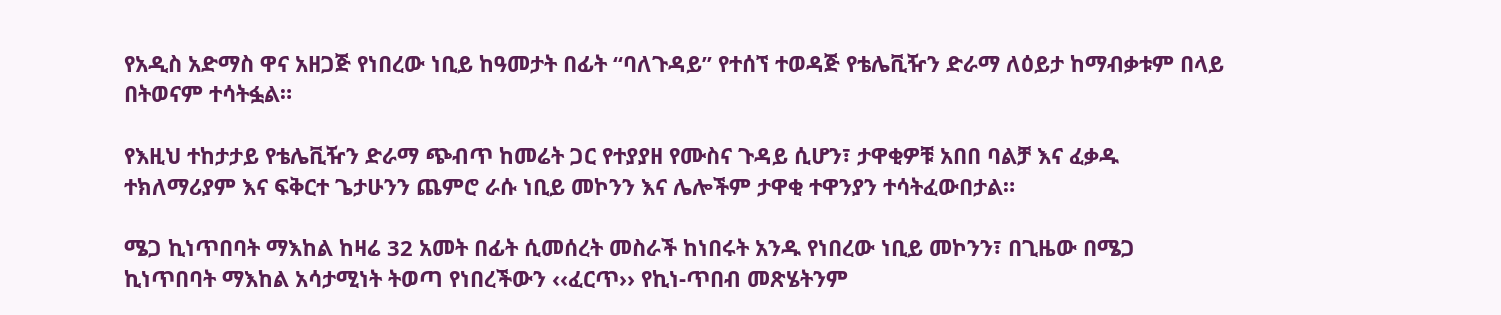የአዲስ አድማስ ዋና አዘጋጅ የነበረው ነቢይ ከዓመታት በፊት “ባለጉዳይ” የተሰኘ ተወዳጅ የቴሌቪዥን ድራማ ለዕይታ ከማብቃቱም በላይ በትወናም ተሳትፏል።

የእዚህ ተከታታይ የቴሌቪዥን ድራማ ጭብጥ ከመሬት ጋር የተያያዘ የሙስና ጉዳይ ሲሆን፣ ታዋቂዎቹ አበበ ባልቻ እና ፈቃዱ ተክለማሪያም እና ፍቅርተ ጌታሁንን ጨምሮ ራሱ ነቢይ መኮንን እና ሌሎችም ታዋቂ ተዋንያን ተሳትፈውበታል።

ሜጋ ኪነጥበባት ማእከል ከዛሬ 32 አመት በፊት ሲመሰረት መስራች ከነበሩት አንዱ የነበረው ነቢይ መኮንን፣ በጊዜው በሜጋ ኪነጥበባት ማእከል አሳታሚነት ትወጣ የነበረችውን ‹‹ፈርጥ›› የኪነ-ጥበብ መጽሄትንም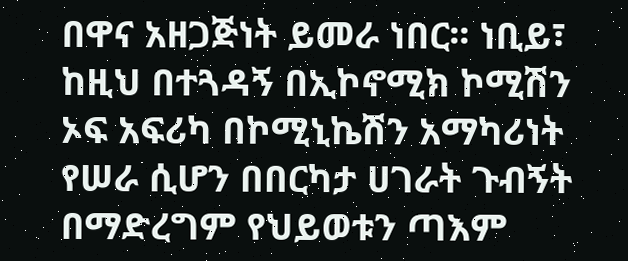በዋና አዘጋጅነት ይመራ ነበር፡፡ ነቢይ፣ ከዚህ በተጓዳኝ በኢኮኖሚክ ኮሚሽን ኦፍ አፍሪካ በኮሚኒኬሽን አማካሪነት የሠራ ሲሆን በበርካታ ሀገራት ጉብኝት በማድረግም የህይወቱን ጣእም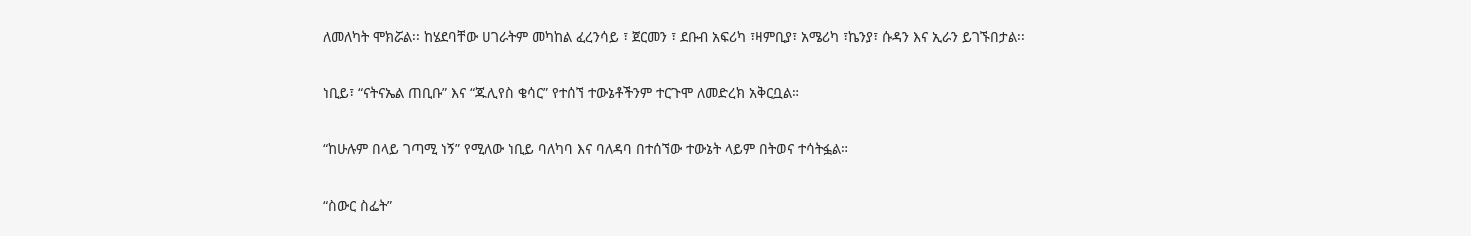ለመለካት ሞክሯል፡፡ ከሄደባቸው ሀገራትም መካከል ፈረንሳይ ፣ ጀርመን ፣ ደቡብ አፍሪካ ፣ዛምቢያ፣ አሜሪካ ፣ኬንያ፣ ሱዳን እና ኢራን ይገኙበታል፡፡

ነቢይ፣ “ናትናኤል ጠቢቡ” እና “ጁሊየስ ቄሳር” የተሰኘ ተውኔቶችንም ተርጉሞ ለመድረክ አቅርቧል።

“ከሁሉም በላይ ገጣሚ ነኝ” የሚለው ነቢይ ባለካባ እና ባለዳባ በተሰኘው ተውኔት ላይም በትወና ተሳትፏል።

“ስውር ስፌት”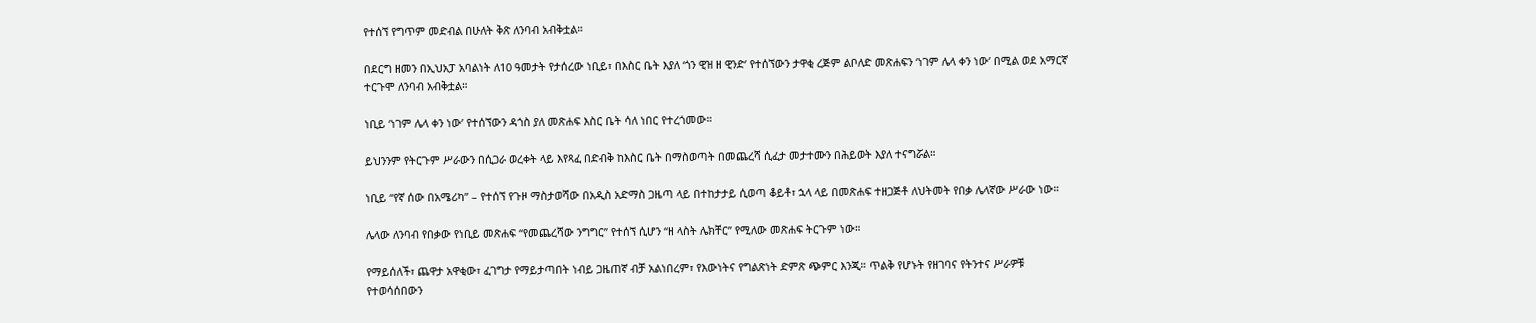የተሰኘ የግጥም መድብል በሁለት ቅጽ ለንባብ አብቅቷል።

በደርግ ዘመን በኢህአፓ አባልነት ለ10 ዓመታት የታሰረው ነቢይ፣ በእስር ቤት እያለ ‘ጎን ዊዝ ዘ ዊንድ’ የተሰኘውን ታዋቂ ረጅም ልቦለድ መጽሐፍን ‘ነገም ሌላ ቀን ነው’ በሚል ወደ አማርኛ ተርጉሞ ለንባብ አብቅቷል።

ነቢይ ‘ነገም ሌላ ቀን ነው’ የተሰኘውን ዳጎስ ያለ መጽሐፍ እስር ቤት ሳለ ነበር የተረጎመው።

ይህንንም የትርጉም ሥራውን በሲጋራ ወረቀት ላይ እየጻፈ በድብቅ ከእስር ቤት በማስወጣት በመጨረሻ ሲፈታ መታተሙን በሕይወት እያለ ተናግሯል።

ነቢይ “የኛ ሰው በአሜሪካ” – የተሰኘ የጉዞ ማስታወሻው በአዲስ አድማስ ጋዜጣ ላይ በተከታታይ ሲወጣ ቆይቶ፣ ኋላ ላይ በመጽሐፍ ተዘጋጅቶ ለህትመት የበቃ ሌላኛው ሥራው ነው።

ሌላው ለንባብ የበቃው የነቢይ መጽሐፍ “የመጨረሻው ንግግር” የተሰኘ ሲሆን “ዘ ላስት ሌክቸር” የሚለው መጽሐፍ ትርጉም ነው።

የማይሰለች፣ ጨዋታ አዋቂው፣ ፈገግታ የማይታጣበት ነብይ ጋዜጠኛ ብቻ አልነበረም፣ የእውነትና የግልጽነት ድምጽ ጭምር እንጂ። ጥልቅ የሆኑት የዘገባና የትንተና ሥራዎቹ የተወሳሰበውን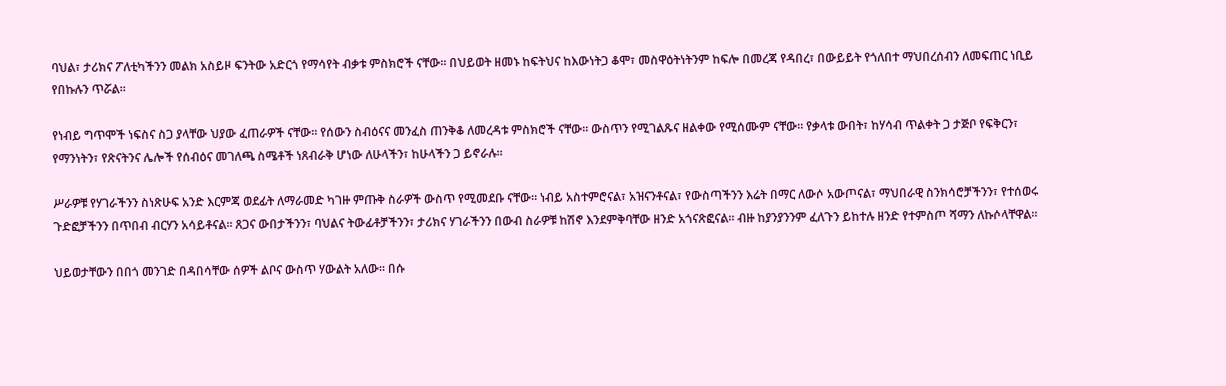ባህል፣ ታሪክና ፖለቲካችንን መልክ አስይዞ ፍንትው አድርጎ የማሳየት ብቃቱ ምስክሮች ናቸው። በህይወት ዘመኑ ከፍትህና ከእውነትጋ ቆሞ፣ መስዋዕትነትንም ከፍሎ በመረጃ የዳበረ፣ በውይይት የጎለበተ ማህበረሰብን ለመፍጠር ነቢይ የበኩሉን ጥሯል።

የነብይ ግጥሞች ነፍስና ስጋ ያላቸው ህያው ፈጠራዎች ናቸው። የሰውን ስብዕናና መንፈስ ጠንቅቆ ለመረዳቱ ምስክሮች ናቸው። ውስጥን የሚገልጹና ዘልቀው የሚሰሙም ናቸው። የቃላቱ ውበት፣ ከሃሳብ ጥልቀት ጋ ታጅቦ የፍቅርን፣ የማንነትን፣ የጽናትንና ሌሎች የሰብዕና መገለጫ ስሜቶች ነጸብራቅ ሆነው ለሁላችን፣ ከሁላችን ጋ ይኖራሉ።

ሥራዎቹ የሃገራችንን ስነጽሁፍ አንድ እርምጃ ወደፊት ለማራመድ ካገዙ ምጡቅ ስራዎች ውስጥ የሚመደቡ ናቸው። ነብይ አስተምሮናል፣ አዝናንቶናል፣ የውስጣችንን እሬት በማር ለውሶ አውጦናል፣ ማህበራዊ ስንክሳሮቻችንን፣ የተሰወሩ ጉድፎቻችንን በጥበብ ብርሃን አሳይቶናል። ጸጋና ውበታችንን፣ ባህልና ትውፊቶቻችንን፣ ታሪክና ሃገራችንን በውብ ስራዎቹ ከሽኖ እንደምቅባቸው ዘንድ አጎናጽፎናል። ብዙ ከያንያንንም ፈለጉን ይከተሉ ዘንድ የተምስጦ ሻማን ለኩሶላቸዋል።

ህይወታቸውን በበጎ መንገድ በዳበሳቸው ሰዎች ልቦና ውስጥ ሃውልት አለው። በሱ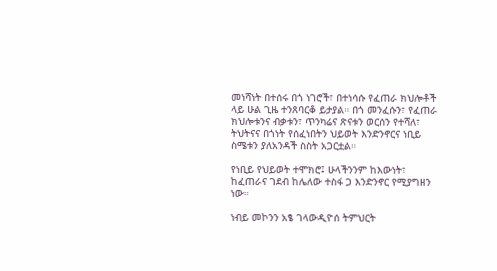መነሻነት በተሰሩ በጎ ነገሮች፣ በተነሳሱ የፈጠራ ክህሎቶች ላይ ሁል ጊዜ ተንጸባርቆ ይታያል። በጎ መንፈሱን፣ የፈጠራ ክህሎቱንና ብቃቱን፣ ጥንካሬና ጽናቱን ወርሰን የተሻለ፣ ትህትናና በጎነት የሰፈነበትን ህይወት እንድንኖርና ነቢይ ስሜቱን ያለአንዳች ስስት አጋርቷል።

የነቢይ የህይወት ተሞክሮ፤ ሁላችንንም ከእውነት፣ ከፈጠራና ገደብ ከሌለው ተስፋ ጋ እንድንኖር የሚያግዘን ነው።

ነብይ መኮንን አፄ ገላውዲዮሰ ትምህርት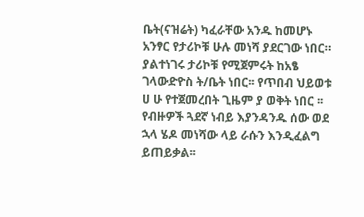ቤት(ናዝሬት) ካፈራቸው አንዱ ከመሆኑ አንፃር የታሪኮቹ ሁሉ መነሻ ያደርገው ነበር። ያልተነገሩ ታሪኮቹ የሚጀምሩት ከአፄ ገላውድዮስ ት/ቤት ነበር፡፡ የጥበብ ህይወቱ ሀ ሁ የተጀመረበት ጊዜም ያ ወቅት ነበር ፡፡ የብዙዎች ጓደኛ ነብይ እያንዳንዱ ሰው ወደ ኋላ ሄዶ መነሻው ላይ ራሱን እንዲፈልግ ይጠይቃል፡፡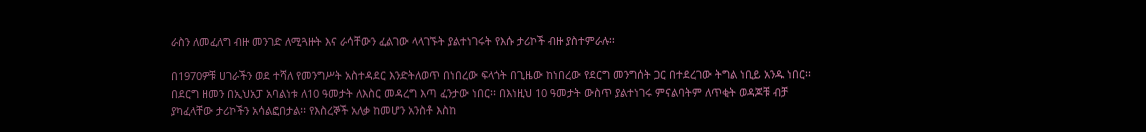ራስን ለመፈለግ ብዙ መንገድ ለሚጓዙት እና ራሳቸውን ፈልገው ላላገኙት ያልተነገሩት የእሱ ታሪኮች ብዙ ያስተምራሉ፡፡

በ1970ዎቹ ሀገራችን ወደ ተሻለ የመንግሥት አስተዳደር እንድትለወጥ በነበረው ፍላጎት በጊዜው ከነበረው የደርግ መንግሰት ጋር በተደረገው ትግል ነቢይ አንዱ ነበር፡፡ በደርግ ዘመን በኢህአፓ አባልነቱ ለ10 ዓመታት ለእስር መዳረግ እጣ ፈንታው ነበር፡፡ በእነዚህ 10 ዓመታት ውስጥ ያልተነገሩ ምናልባትም ለጥቂት ወዳጆቹ ብቻ ያካፈላቸው ታሪኮችን አሳልፎበታል፡፡ የእስረኞች አለቃ ከመሆን አንስቶ እስከ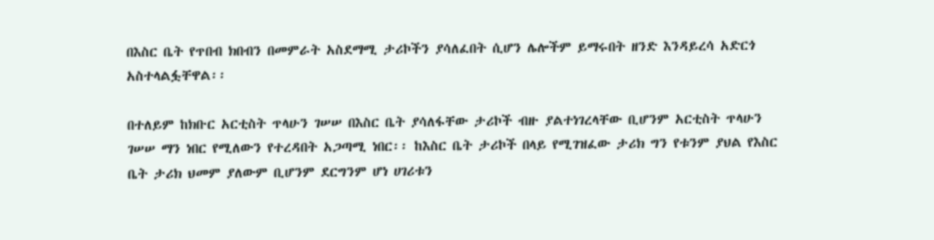በእስር ቤት የጥበብ ክበብን በመምራት አስደማሚ ታሪኮችን ያሳለፈበት ሲሆን ሌሎችም ይማሩበት ዘንድ እንዳይረሳ አድርጎ አስተላልፏቸዋል፡፡

በተለይም ከክቡር አርቲስት ጥላሁን ገሠሠ በእስር ቤት ያሳለፋቸው ታሪኮች ብዙ ያልተነገረላቸው ቢሆንም አርቲስት ጥላሁን ገሠሠ ማን ነበር የሚለውን የተረዳበት አጋጣሚ ነበር፡፡ ከእስር ቤት ታሪኮች በላይ የሚገዝፈው ታሪክ ግን የቱንም ያህል የእስር ቤት ታሪክ ህመም ያለውም ቢሆንም ደርግንም ሆነ ሀገሪቱን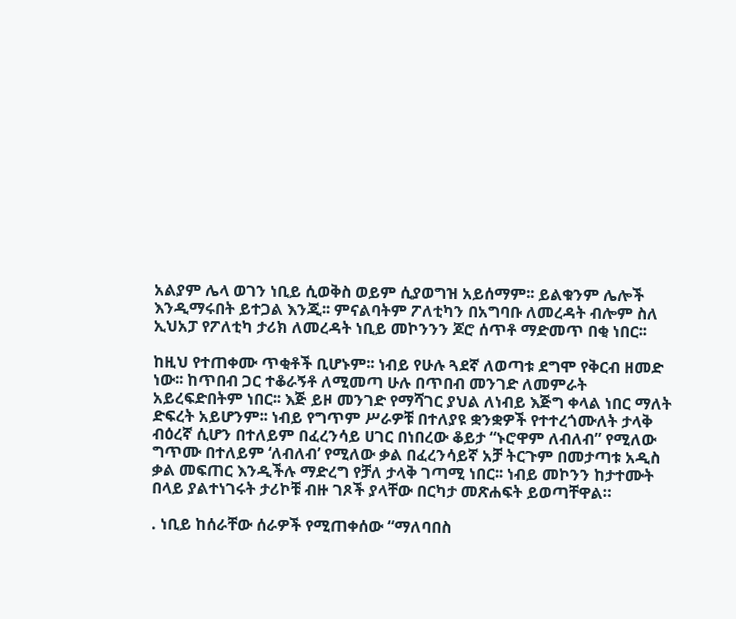አልያም ሌላ ወገን ነቢይ ሲወቅስ ወይም ሲያወግዝ አይሰማም፡፡ ይልቁንም ሌሎች እንዲማሩበት ይተጋል እንጂ፡፡ ምናልባትም ፖለቲካን በአግባቡ ለመረዳት ብሎም ስለ ኢህአፓ የፖለቲካ ታሪክ ለመረዳት ነቢይ መኮንንን ጆሮ ሰጥቶ ማድመጥ በቂ ነበር፡፡

ከዚህ የተጠቀሙ ጥቂቶች ቢሆኑም፡፡ ነብይ የሁሉ ጓደኛ ለወጣቱ ደግሞ የቅርብ ዘመድ ነው፡፡ ከጥበብ ጋር ተቆራኝቶ ለሚመጣ ሁሉ በጥበብ መንገድ ለመምራት አይረፍድበትም ነበር፡፡ እጅ ይዞ መንገድ የማሻገር ያህል ለነብይ እጅግ ቀላል ነበር ማለት ድፍረት አይሆንም፡፡ ነብይ የግጥም ሥራዎቹ በተለያዩ ቋንቋዎች የተተረጎሙለት ታላቅ ብዕረኛ ሲሆን በተለይም በፈረንሳይ ሀገር በነበረው ቆይታ “ኑሮዋም ለብለብ” የሚለው ግጥሙ በተለይም ‘ለብለብ’ የሚለው ቃል በፈረንሳይኛ አቻ ትርጉም በመታጣቱ አዲስ ቃል መፍጠር እንዲችሉ ማድረግ የቻለ ታላቅ ገጣሚ ነበር፡፡ ነብይ መኮንን ከታተሙት በላይ ያልተነገሩት ታሪኮቹ ብዙ ገጾች ያላቸው በርካታ መጽሐፍት ይወጣቸዋል።

. ነቢይ ከሰራቸው ሰራዎች የሚጠቀሰው “ማለባበስ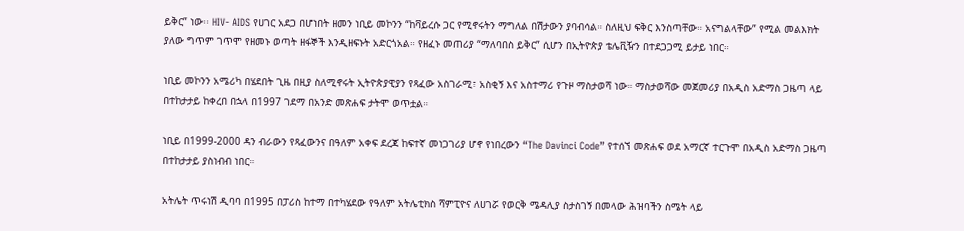ይቅር” ነው፡፡ HIV- AIDS የሀገር አደጋ በሆነበት ዘመን ነቢይ መኮንን “ከቫይረሱ ጋር የሚኖሩትን ማግለል በሽታውን ያባብሳል። ስለዚህ ፍቅር እንስጣቸው። አናግልላቸው” የሚል መልእክት ያለው ግጥም ገጥሞ የዘመኑ ወጣት ዘፋኞች እንዲዘፍኑት አድርጎአል። የዘፈኑ መጠሪያ “ማለባበስ ይቅር” ሲሆን በኢትዮጵያ ቴሌቪዥን በተደጋጋሚ ይታይ ነበር።

ነቢይ መኮንን አሜሪካ በሄደበት ጊዜ በዚያ ስለሚኖሩት ኢትዮጵያዊያን የጻፈው አስገራሚ፣ አስቂኝ እና አስተማሪ የጉዞ ማስታወሻ ነው። ማስታወሻው መጀመሪያ በአዲስ አድማስ ጋዜጣ ላይ በተከታታይ ከቀረበ በኋላ በ1997 ገደማ በአንድ መጽሐፍ ታትሞ ወጥቷል።

ነቢይ በ1999-2000 ዳን ብራውን የጻፈውንና በዓለም አቀፍ ደረጃ ከፍተኛ መነጋገሪያ ሆኖ የነበረውን “The Davinci Code” የተሰኘ መጽሐፍ ወደ አማርኛ ተርጉሞ በአዲስ አድማስ ጋዜጣ በተከታታይ ያስነብብ ነበር።

አትሌት ጥሩነሽ ዲባባ በ1995 በፓሪስ ከተማ በተካሄደው የዓለም አትሌቲክስ ሻምፒዮና ለሀገሯ የወርቅ ሜዳሊያ ስታስገኝ በመላው ሕዝባችን ስሜት ላይ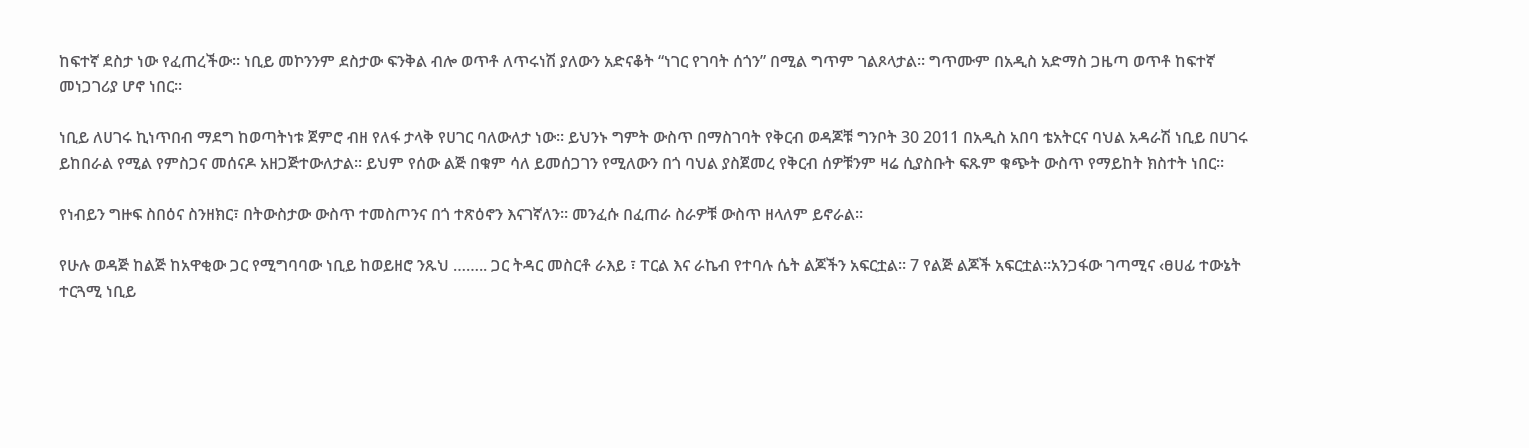ከፍተኛ ደስታ ነው የፈጠረችው። ነቢይ መኮንንም ደስታው ፍንቅል ብሎ ወጥቶ ለጥሩነሽ ያለውን አድናቆት “ነገር የገባት ሰጎን” በሚል ግጥም ገልጾላታል። ግጥሙም በአዲስ አድማስ ጋዜጣ ወጥቶ ከፍተኛ መነጋገሪያ ሆኖ ነበር።

ነቢይ ለሀገሩ ኪነጥበብ ማደግ ከወጣትነቱ ጀምሮ ብዘ የለፋ ታላቅ የሀገር ባለውለታ ነው፡፡ ይህንኑ ግምት ውስጥ በማስገባት የቅርብ ወዳጆቹ ግንቦት 30 2011 በአዲስ አበባ ቴአትርና ባህል አዳራሽ ነቢይ በሀገሩ ይከበራል የሚል የምስጋና መሰናዶ አዘጋጅተውለታል፡፡ ይህም የሰው ልጅ በቁም ሳለ ይመሰጋገን የሚለውን በጎ ባህል ያስጀመረ የቅርብ ሰዎቹንም ዛሬ ሲያስቡት ፍጹም ቁጭት ውስጥ የማይከት ክስተት ነበር፡፡

የነብይን ግዙፍ ስበዕና ስንዘክር፣ በትውስታው ውስጥ ተመስጦንና በጎ ተጽዕኖን እናገኛለን። መንፈሱ በፈጠራ ስራዎቹ ውስጥ ዘላለም ይኖራል።

የሁሉ ወዳጅ ከልጅ ከአዋቂው ጋር የሚግባባው ነቢይ ከወይዘሮ ንጹህ …….. ጋር ትዳር መስርቶ ራእይ ፣ ፐርል እና ራኬብ የተባሉ ሴት ልጆችን አፍርቷል፡፡ 7 የልጅ ልጆች አፍርቷል።አንጋፋው ገጣሚና ‹ፀሀፊ ተውኔት ተርጓሚ ነቢይ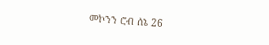መኮንን ሮብ ሰኔ 26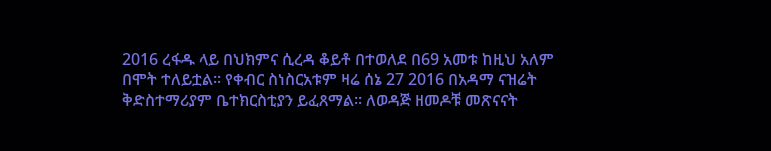2016 ረፋዱ ላይ በህክምና ሲረዳ ቆይቶ በተወለደ በ69 አመቱ ከዚህ አለም በሞት ተለይቷል፡፡ የቀብር ስነስርአቱም ዛሬ ሰኔ 27 2016 በአዳማ ናዝሬት ቅድስተማሪያም ቤተክርስቲያን ይፈጸማል፡፡ ለወዳጅ ዘመዶቹ መጽናናት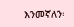እንመኛለን፡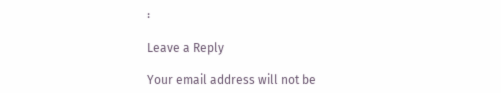፡

Leave a Reply

Your email address will not be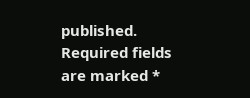published. Required fields are marked *